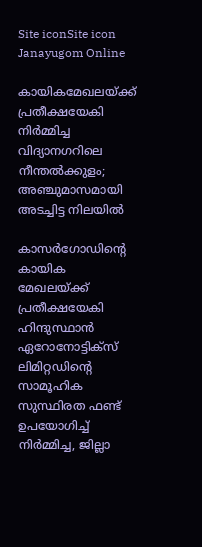Site iconSite icon Janayugom Online

കായികമേഖലയ്ക്ക് പ്രതീക്ഷയേകി നിര്‍മ്മിച്ച വിദ്യാനഗറിലെ നീന്തല്‍ക്കുളം; അഞ്ചുമാസമായി അടച്ചിട്ട നിലയില്‍

കാസര്‍ഗോഡിന്റെ കായിക മേഖലയ്ക്ക് പ്രതീക്ഷയേകി ഹിന്ദുസ്ഥാന്‍ ഏറോനോട്ടിക്സ് ലിമിറ്റഡിന്റെ സാമൂഹിക സുസ്ഥിരത ഫണ്ട് ഉപയോഗിച്ച് നിര്‍മ്മിച്ച, ജില്ലാ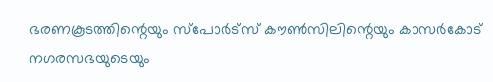ഭരണകൂടത്തിന്റെയും സ്പോര്‍ട്സ് കൗണ്‍സിലിന്റെയും കാസര്‍കോട് നഗരസഭയുടെയും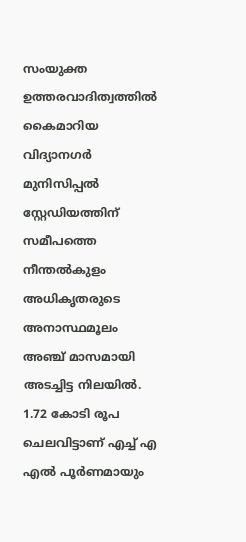സംയുക്ത ഉത്തരവാദിത്വത്തില്‍ കൈമാറിയ വിദ്യാനഗര്‍ മുനിസിപ്പല്‍ സ്റ്റേഡിയത്തിന് സമീപത്തെ നീന്തല്‍കുളം അധികൃതരുടെ അനാസ്ഥമൂലം അഞ്ച് മാസമായി അടച്ചിട്ട നിലയില്‍. 1.72 കോടി രൂപ ചെലവിട്ടാണ് എച്ച് എ എല്‍ പൂര്‍ണമായും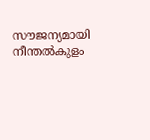സൗജന്യമായി നീന്തല്‍കുളം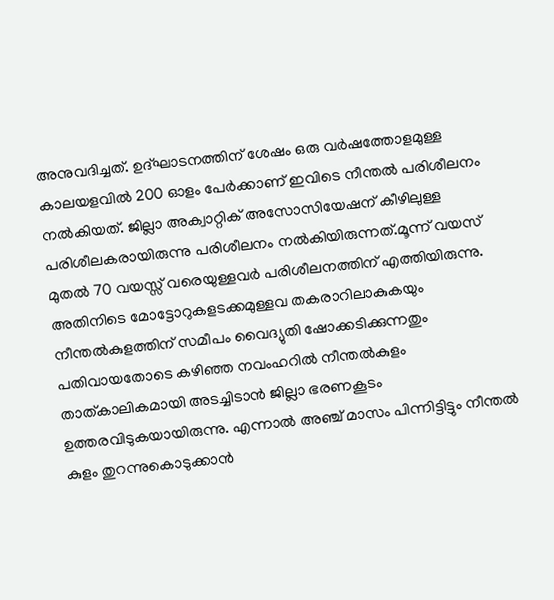അനുവദിച്ചത്. ഉദ്ഘാടനത്തിന് ശേഷം ഒരു വര്‍ഷത്തോളമുള്ള കാലയളവില്‍ 200 ഓളം പേര്‍ക്കാണ് ഇവിടെ നീന്തല്‍ പരിശീലനം നല്‍കിയത്. ജില്ലാ അക്വാറ്റിക് അസോസിയേഷന് കീഴിലുള്ള പരിശീലകരായിരുന്നു പരിശീലനം നല്‍കിയിരുന്നത്.മൂന്ന് വയസ് മുതല്‍ 70 വയസ്സ് വരെയുള്ളവര്‍ പരിശീലനത്തിന് എത്തിയിരുന്നു. അതിനിടെ മോട്ടോറുകളടക്കമുള്ളവ തകരാറിലാകുകയും നീന്തല്‍കുളത്തിന് സമീപം വൈദ്യുതി ഷോക്കടിക്കുന്നതും പതിവായതോടെ കഴിഞ്ഞ നവംഹറില്‍ നീന്തല്‍കുളം താത്കാലികമായി അടച്ചിടാന്‍ ജില്ലാ ഭരണകൂടം ഉത്തരവിടുകയായിരുന്നു. എന്നാല്‍ അഞ്ച് മാസം പിന്നിട്ടിട്ടും നീന്തല്‍ കുളം തുറന്നുകൊടുക്കാന്‍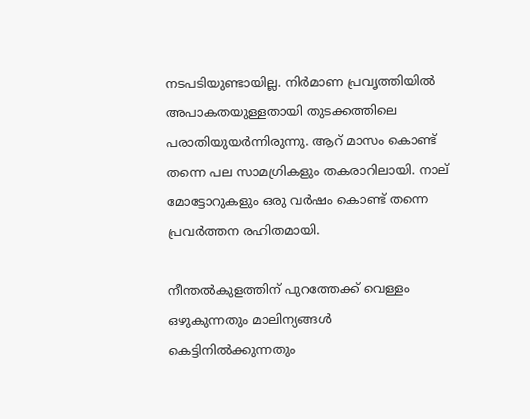നടപടിയുണ്ടായില്ല. നിര്‍മാണ പ്രവൃത്തിയില്‍ അപാകതയുള്ളതായി തുടക്കത്തിലെ പരാതിയുയര്‍ന്നിരുന്നു. ആറ് മാസം കൊണ്ട് തന്നെ പല സാമഗ്രികളും തകരാറിലായി. നാല് മോട്ടോറുകളും ഒരു വര്‍ഷം കൊണ്ട് തന്നെ പ്രവര്‍ത്തന രഹിതമായി.

നീന്തല്‍കുളത്തിന് പുറത്തേക്ക് വെള്ളം ഒഴുകുന്നതും മാലിന്യങ്ങള്‍ കെട്ടിനില്‍ക്കുന്നതും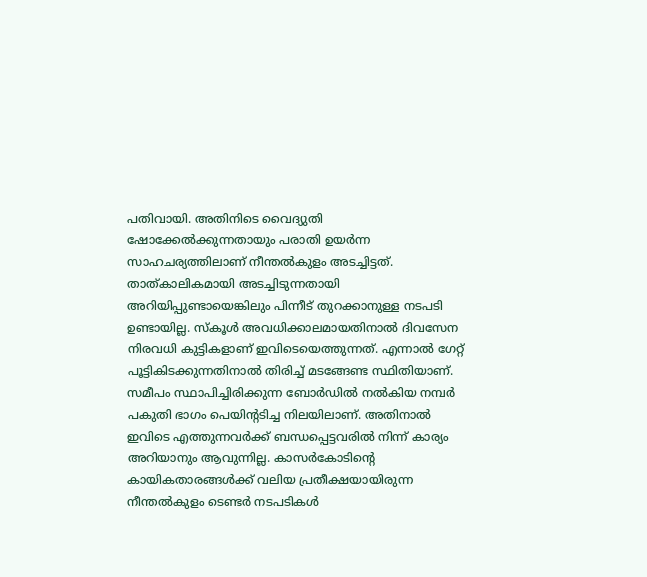പതിവായി. അതിനിടെ വൈദ്യുതി ഷോക്കേല്‍ക്കുന്നതായും പരാതി ഉയര്‍ന്ന സാഹചര്യത്തിലാണ് നീന്തല്‍കുളം അടച്ചിട്ടത്. താത്കാലികമായി അടച്ചിടുന്നതായി അറിയിപ്പുണ്ടായെങ്കിലും പിന്നീട് തുറക്കാനുള്ള നടപടി ഉണ്ടായില്ല. സ്കൂള്‍ അവധിക്കാലമായതിനാല്‍ ദിവസേന നിരവധി കുട്ടികളാണ് ഇവിടെയെത്തുന്നത്. എന്നാല്‍ ഗേറ്റ് പൂട്ടികിടക്കുന്നതിനാല്‍ തിരിച്ച് മടങ്ങേണ്ട സ്ഥിതിയാണ്. സമീപം സ്ഥാപിച്ചിരിക്കുന്ന ബോര്‍ഡില്‍ നല്‍കിയ നമ്പര്‍ പകുതി ഭാഗം പെയിന്റടിച്ച നിലയിലാണ്. അതിനാല്‍ ഇവിടെ എത്തുന്നവര്‍ക്ക് ബന്ധപ്പെട്ടവരില്‍ നിന്ന് കാര്യം അറിയാനും ആവുന്നില്ല. കാസര്‍കോടിന്റെ കായികതാരങ്ങള്‍ക്ക് വലിയ പ്രതീക്ഷയായിരുന്ന നീന്തല്‍കുളം ടെണ്ടര്‍ നടപടികള്‍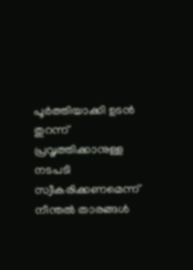പൂര്‍ത്തിയാക്കി ഉടന്‍ തുറന്ന് പ്രവൃത്തിക്കാനുള്ള നടപടി സ്വീകരിക്കണമെന്ന് നീന്തല്‍ താരങ്ങള്‍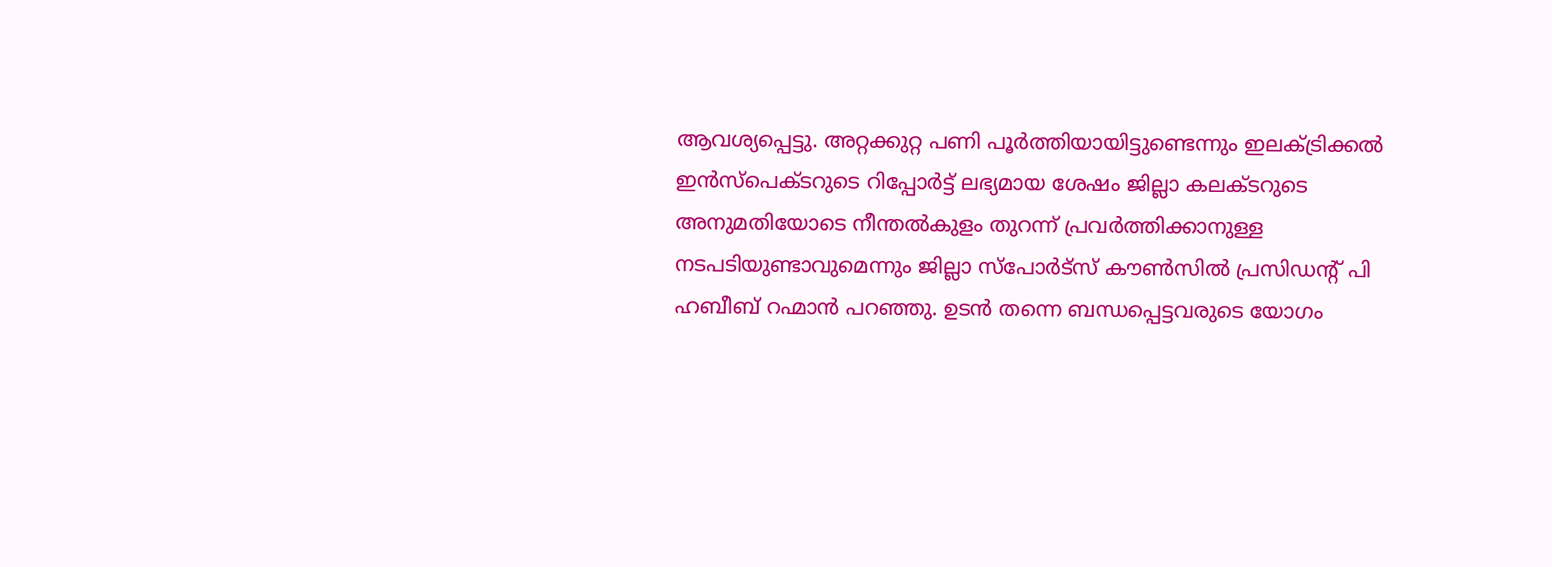ആവശ്യപ്പെട്ടു. അറ്റക്കുറ്റ പണി പൂര്‍ത്തിയായിട്ടുണ്ടെന്നും ഇലക്ട്രിക്കല്‍ ഇന്‍സ്പെക്ടറുടെ റിപ്പോര്‍ട്ട് ലഭ്യമായ ശേഷം ജില്ലാ കലക്ടറുടെ അനുമതിയോടെ നീന്തല്‍കുളം തുറന്ന് പ്രവര്‍ത്തിക്കാനുള്ള നടപടിയുണ്ടാവുമെന്നും ജില്ലാ സ്പോര്‍ട്സ് കൗണ്‍സില്‍ പ്രസിഡന്റ് പി ഹബീബ് റഹ്മാന്‍ പറഞ്ഞു. ഉടന്‍ തന്നെ ബന്ധപ്പെട്ടവരുടെ യോഗം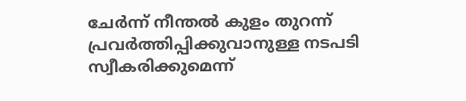ചേര്‍ന്ന് നീന്തല്‍ കുളം തുറന്ന് പ്രവര്‍ത്തിപ്പിക്കുവാനുള്ള നടപടി സ്വീകരിക്കുമെന്ന്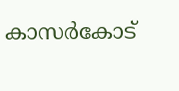കാസര്‍കോട്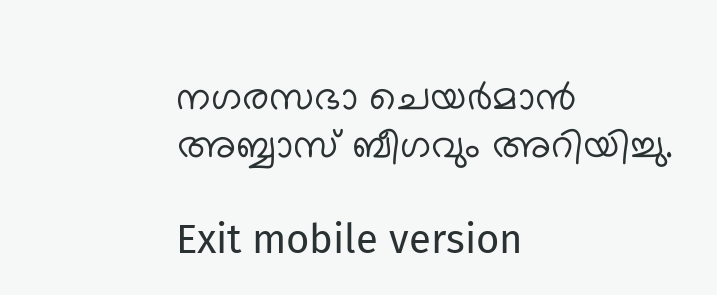നഗരസഭാ ചെയര്‍മാന്‍ അബ്ബാസ് ബീഗവും അറിയിച്ചു.

Exit mobile version